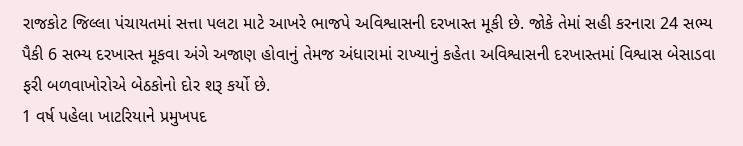રાજકોટ જિલ્લા પંચાયતમાં સત્તા પલટા માટે આખરે ભાજપે અવિશ્વાસની દરખાસ્ત મૂકી છે. જોકે તેમાં સહી કરનારા 24 સભ્ય પૈકી 6 સભ્ય દરખાસ્ત મૂકવા અંગે અજાણ હોવાનું તેમજ અંધારામાં રાખ્યાનું કહેતા અવિશ્વાસની દરખાસ્તમાં વિશ્વાસ બેસાડવા ફરી બળવાખોરોએ બેઠકોનો દોર શરૂ કર્યો છે.
1 વર્ષ પહેલા ખાટરિયાને પ્રમુખપદ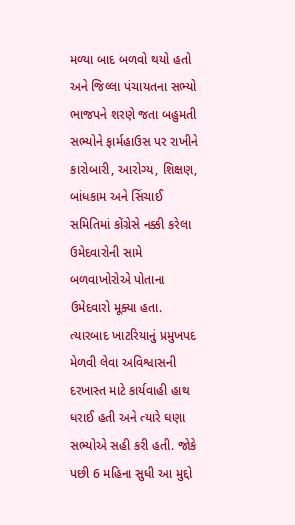મળ્યા બાદ બળવો થયો હતો અને જિલ્લા પંચાયતના સભ્યો ભાજપને શરણે જતા બહુમતી સભ્યોને ફાર્મહાઉસ પર રાખીને કારોબારી, આરોગ્ય, શિક્ષણ, બાંધકામ અને સિંચાઈ સમિતિમાં કોંગ્રેસે નક્કી કરેલા ઉમેદવારોની સામે બળવાખોરોએ પોતાના ઉમેદવારો મૂક્યા હતા. ત્યારબાદ ખાટરિયાનું પ્રમુખપદ મેળવી લેવા અવિશ્વાસની દરખાસ્ત માટે કાર્યવાહી હાથ ધરાઈ હતી અને ત્યારે ઘણા સભ્યોએ સહી કરી હતી. જોકે પછી 6 મહિના સુધી આ મુદ્દો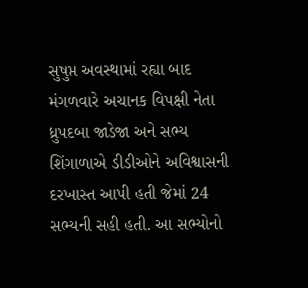સુષુપ્ત અવસ્થામાં રહ્યા બાદ મંગળવારે અચાનક વિપક્ષી નેતા ધ્રુપદબા જાડેજા અને સભ્ય શિંગાળાએ ડીડીઓને અવિશ્વાસની દરખાસ્ત આપી હતી જેમાં 24 સભ્યની સહી હતી. આ સભ્યોનો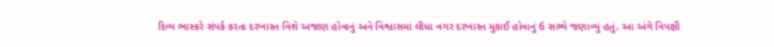દિવ્ય ભાસ્કરે સંપર્ક કરતા દરખાસ્ત વિશે અજાણ હોવાનું અને વિશ્વાસમાં લીધા વગર દરખાસ્ત મુકાઈ હોવાનું 6 સભ્યે જણાવ્યું હતું. આ અંગે વિપક્ષી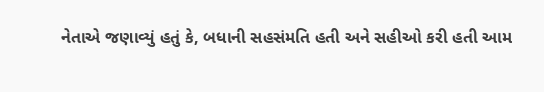નેતાએ જણાવ્યું હતું કે, બધાની સહસંમતિ હતી અને સહીઓ કરી હતી આમ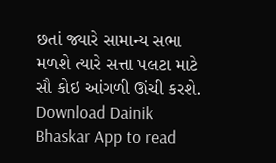છતાં જ્યારે સામાન્ય સભા મળશે ત્યારે સત્તા પલટા માટે સૌ કોઇ આંગળી ઊંચી કરશે.
Download Dainik Bhaskar App to read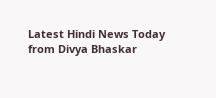Latest Hindi News Today
from Divya Bhaskar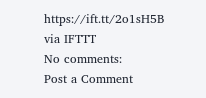https://ift.tt/2o1sH5B
via IFTTT
No comments:
Post a Comment